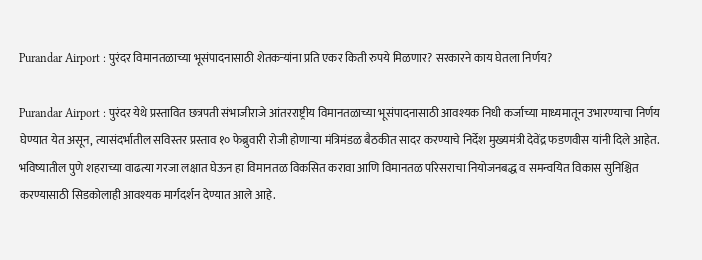Purandar Airport : पुरंदर विमानतळाच्या भूसंपादनासाठी शेतकऱ्यांना प्रति एकर किती रुपये मिळणार? सरकारने काय घेतला निर्णय?

Purandar Airport : पुरंदर येथे प्रस्तावित छत्रपती संभाजीराजे आंतरराष्ट्रीय विमानतळाच्या भूसंपादनासाठी आवश्यक निधी कर्जाच्या माध्यमातून उभारण्याचा निर्णय घेण्यात येत असून, त्यासंदर्भातील सविस्तर प्रस्ताव १० फेब्रुवारी रोजी होणाऱ्या मंत्रिमंडळ बैठकीत सादर करण्याचे निर्देश मुख्यमंत्री देवेंद्र फडणवीस यांनी दिले आहेत. भविष्यातील पुणे शहराच्या वाढत्या गरजा लक्षात घेऊन हा विमानतळ विकसित करावा आणि विमानतळ परिसराचा नियोजनबद्ध व समन्वयित विकास सुनिश्चित करण्यासाठी सिडकोलाही आवश्यक मार्गदर्शन देण्यात आले आहे.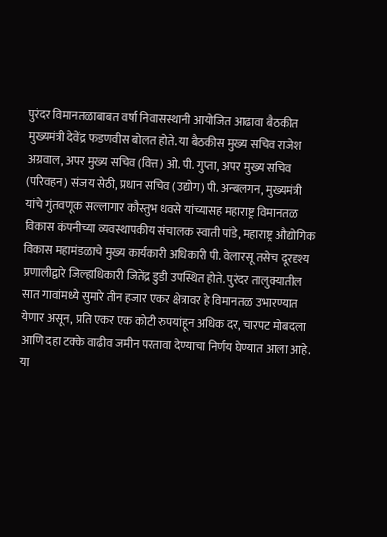पुरंदर विमानतळाबाबत वर्षा निवासस्थानी आयोजित आढावा बैठकीत मुख्यमंत्री देवेंद्र फडणवीस बोलत होते. या बैठकीस मुख्य सचिव राजेश अग्रवाल, अपर मुख्य सचिव (वित्त) ओ. पी. गुप्ता, अपर मुख्य सचिव (परिवहन) संजय सेठी, प्रधान सचिव (उद्योग) पी. अन्बलगन, मुख्यमंत्री यांचे गुंतवणूक सल्लागार कौस्तुभ धवसे यांच्यासह महाराष्ट्र विमानतळ विकास कंपनीच्या व्यवस्थापकीय संचालक स्वाती पांडे, महाराष्ट्र औद्योगिक विकास महामंडळाचे मुख्य कार्यकारी अधिकारी पी. वेलारसू तसेच दूरदृश्य प्रणालीद्वारे जिल्हाधिकारी जितेंद्र डुडी उपस्थित होते. पुरंदर तालुक्यातील सात गावांमध्ये सुमारे तीन हजार एकर क्षेत्रावर हे विमानतळ उभारण्यात येणार असून, प्रति एकर एक कोटी रुपयांहून अधिक दर, चारपट मोबदला आणि दहा टक्के वाढीव जमीन परतावा देण्याचा निर्णय घेण्यात आला आहे. या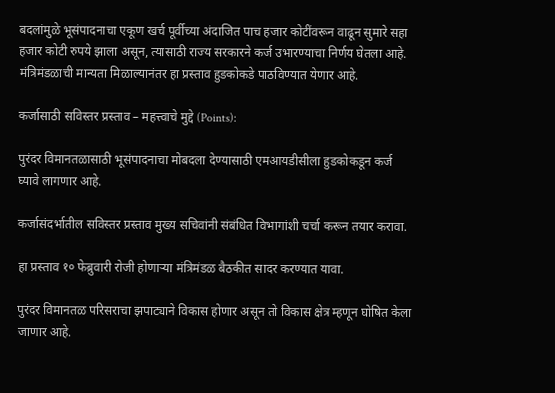बदलांमुळे भूसंपादनाचा एकूण खर्च पूर्वीच्या अंदाजित पाच हजार कोटींवरून वाढून सुमारे सहा हजार कोटी रुपये झाला असून, त्यासाठी राज्य सरकारने कर्ज उभारण्याचा निर्णय घेतला आहे. मंत्रिमंडळाची मान्यता मिळाल्यानंतर हा प्रस्ताव हुडकोकडे पाठविण्यात येणार आहे.

कर्जासाठी सविस्तर प्रस्ताव – महत्त्वाचे मुद्दे (Points):

पुरंदर विमानतळासाठी भूसंपादनाचा मोबदला देण्यासाठी एमआयडीसीला हुडकोकडून कर्ज घ्यावे लागणार आहे.

कर्जासंदर्भातील सविस्तर प्रस्ताव मुख्य सचिवांनी संबंधित विभागांशी चर्चा करून तयार करावा.

हा प्रस्ताव १० फेब्रुवारी रोजी होणाऱ्या मंत्रिमंडळ बैठकीत सादर करण्यात यावा.

पुरंदर विमानतळ परिसराचा झपाट्याने विकास होणार असून तो विकास क्षेत्र म्हणून घोषित केला जाणार आहे.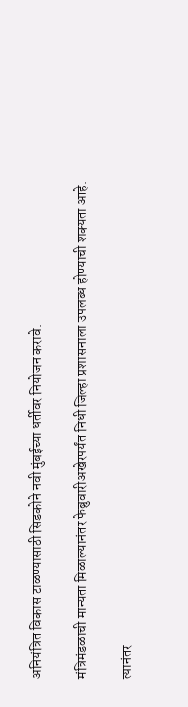अनियंत्रित विकास टाळण्यासाठी सिडकोने नवी मुंबईच्या धर्तीवर नियोजन करावे.

मंत्रिमंडळाची मान्यता मिळाल्यानंतर फेब्रुवारीअखेरपर्यंत निधी जिल्हा प्रशासनाला उपलब्ध होण्याची शक्यता आहे.

त्यानंतर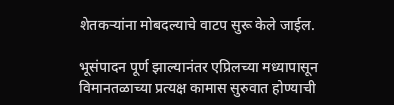शेतकऱ्यांना मोबदल्याचे वाटप सुरू केले जाईल.

भूसंपादन पूर्ण झाल्यानंतर एप्रिलच्या मध्यापासून विमानतळाच्या प्रत्यक्ष कामास सुरुवात होण्याची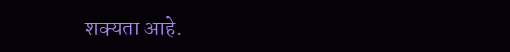शक्यता आहे.